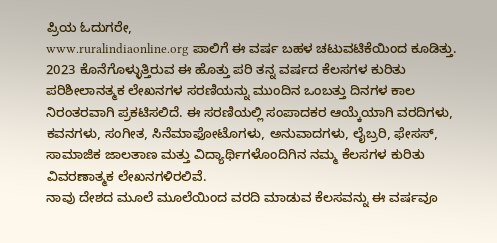ಪ್ರಿಯ ಓದುಗರೇ,
www.ruralindiaonline.org ಪಾಲಿಗೆ ಈ ವರ್ಷ ಬಹಳ ಚಟುವಟಿಕೆಯಿಂದ ಕೂಡಿತ್ತು.
2023 ಕೊನೆಗೊಳ್ಳುತ್ತಿರುವ ಈ ಹೊತ್ತು ಪರಿ ತನ್ನ ವರ್ಷದ ಕೆಲಸಗಳ ಕುರಿತು ಪರಿಶೀಲಾನತ್ಮಕ ಲೇಖನಗಳ ಸರಣಿಯನ್ನು ಮುಂದಿನ ಒಂಬತ್ತು ದಿನಗಳ ಕಾಲ ನಿರಂತರವಾಗಿ ಪ್ರಕಟಿಸಲಿದೆ. ಈ ಸರಣಿಯಲ್ಲಿ ಸಂಪಾದಕರ ಆಯ್ಕೆಯಾಗಿ ವರದಿಗಳು, ಕವನಗಳು, ಸಂಗೀತ, ಸಿನೆಮಾಫೋಟೊಗಳು, ಅನುವಾದಗಳು, ಲೈಬ್ರರಿ, ಫೇಸಸ್, ಸಾಮಾಜಿಕ ಜಾಲತಾಣ ಮತ್ತು ವಿದ್ಯಾರ್ಥಿಗಳೊಂದಿಗಿನ ನಮ್ಮ ಕೆಲಸಗಳ ಕುರಿತು ವಿವರಣಾತ್ಮಕ ಲೇಖನಗಳಿರಲಿವೆ.
ನಾವು ದೇಶದ ಮೂಲೆ ಮೂಲೆಯಿಂದ ವರದಿ ಮಾಡುವ ಕೆಲಸವನ್ನು ಈ ವರ್ಷವೂ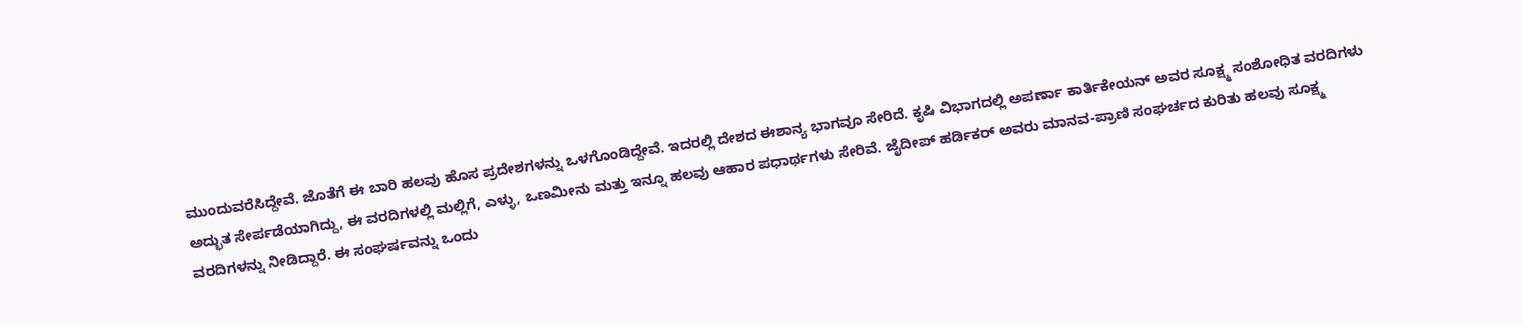ಮುಂದುವರೆಸಿದ್ದೇವೆ. ಜೊತೆಗೆ ಈ ಬಾರಿ ಹಲವು ಹೊಸ ಪ್ರದೇಶಗಳನ್ನು ಒಳಗೊಂಡಿದ್ದೇವೆ. ಇದರಲ್ಲಿ ದೇಶದ ಈಶಾನ್ಯ ಭಾಗವೂ ಸೇರಿದೆ. ಕೃಷಿ ವಿಭಾಗದಲ್ಲಿ ಅಪರ್ಣಾ ಕಾರ್ತಿಕೇಯನ್ ಅವರ ಸೂಕ್ಷ್ಮ ಸಂಶೋಧಿತ ವರದಿಗಳು ಅದ್ಭುತ ಸೇರ್ಪಡೆಯಾಗಿದ್ದು, ಈ ವರದಿಗಳಲ್ಲಿ ಮಲ್ಲಿಗೆ, ಎಳ್ಳು, ಒಣಮೀನು ಮತ್ತು ಇನ್ನೂ ಹಲವು ಆಹಾರ ಪಧಾರ್ಥಗಳು ಸೇರಿವೆ. ಜೈದೀಪ್ ಹರ್ಡಿಕರ್ ಅವರು ಮಾನವ-ಪ್ರಾಣಿ ಸಂಘರ್ಚದ ಕುರಿತು ಹಲವು ಸೂಕ್ಷ್ಮ ವರದಿಗಳನ್ನು ನೀಡಿದ್ದಾರೆ. ಈ ಸಂಘರ್ಷವನ್ನು ಒಂದು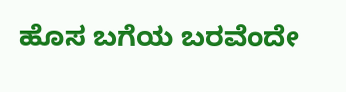ಹೊಸ ಬಗೆಯ ಬರವೆಂದೇ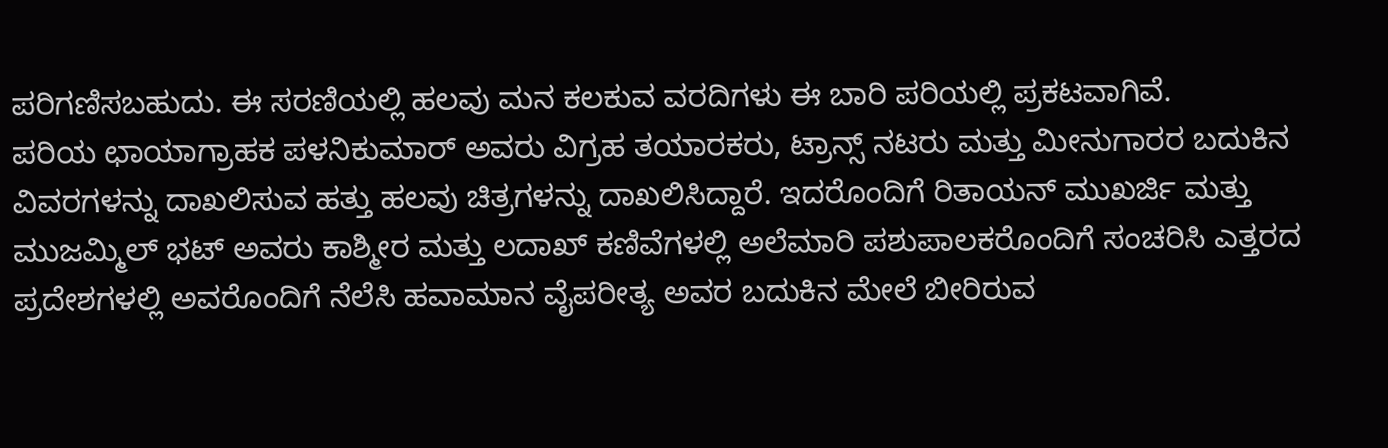ಪರಿಗಣಿಸಬಹುದು. ಈ ಸರಣಿಯಲ್ಲಿ ಹಲವು ಮನ ಕಲಕುವ ವರದಿಗಳು ಈ ಬಾರಿ ಪರಿಯಲ್ಲಿ ಪ್ರಕಟವಾಗಿವೆ.
ಪರಿಯ ಛಾಯಾಗ್ರಾಹಕ ಪಳನಿಕುಮಾರ್ ಅವರು ವಿಗ್ರಹ ತಯಾರಕರು, ಟ್ರಾನ್ಸ್ ನಟರು ಮತ್ತು ಮೀನುಗಾರರ ಬದುಕಿನ ವಿವರಗಳನ್ನು ದಾಖಲಿಸುವ ಹತ್ತು ಹಲವು ಚಿತ್ರಗಳನ್ನು ದಾಖಲಿಸಿದ್ದಾರೆ. ಇದರೊಂದಿಗೆ ರಿತಾಯನ್ ಮುಖರ್ಜಿ ಮತ್ತು ಮುಜಮ್ಮಿಲ್ ಭಟ್ ಅವರು ಕಾಶ್ಮೀರ ಮತ್ತು ಲದಾಖ್ ಕಣಿವೆಗಳಲ್ಲಿ ಅಲೆಮಾರಿ ಪಶುಪಾಲಕರೊಂದಿಗೆ ಸಂಚರಿಸಿ ಎತ್ತರದ ಪ್ರದೇಶಗಳಲ್ಲಿ ಅವರೊಂದಿಗೆ ನೆಲೆಸಿ ಹವಾಮಾನ ವೈಪರೀತ್ಯ ಅವರ ಬದುಕಿನ ಮೇಲೆ ಬೀರಿರುವ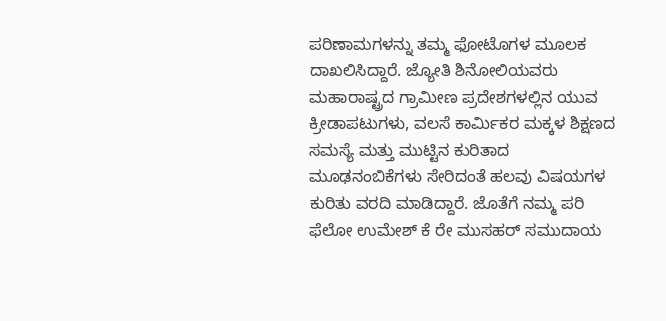ಪರಿಣಾಮಗಳನ್ನು ತಮ್ಮ ಫೋಟೊಗಳ ಮೂಲಕ ದಾಖಲಿಸಿದ್ದಾರೆ. ಜ್ಯೋತಿ ಶಿನೋಲಿಯವರು ಮಹಾರಾಷ್ಟ್ರದ ಗ್ರಾಮೀಣ ಪ್ರದೇಶಗಳಲ್ಲಿನ ಯುವ ಕ್ರೀಡಾಪಟುಗಳು, ವಲಸೆ ಕಾರ್ಮಿಕರ ಮಕ್ಕಳ ಶಿಕ್ಷಣದ ಸಮಸ್ಯೆ ಮತ್ತು ಮುಟ್ಟಿನ ಕುರಿತಾದ ಮೂಢನಂಬಿಕೆಗಳು ಸೇರಿದಂತೆ ಹಲವು ವಿಷಯಗಳ ಕುರಿತು ವರದಿ ಮಾಡಿದ್ದಾರೆ. ಜೊತೆಗೆ ನಮ್ಮ ಪರಿ ಫೆಲೋ ಉಮೇಶ್ ಕೆ ರೇ ಮುಸಹರ್ ಸಮುದಾಯ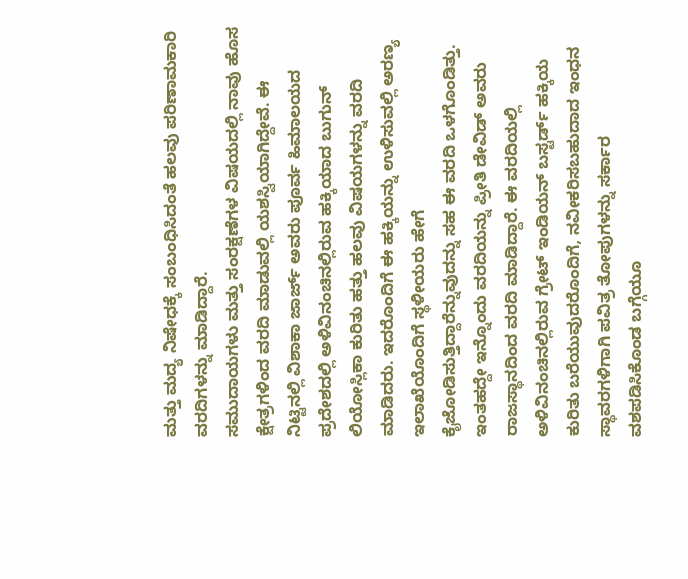ಮತ್ತು ಮದ್ಯ ನಿಷೇಧಕ್ಕೆ ಸಂಬಂಧಿಸಿದಂತೆ ಹಲವು ಪರಿಣಾಮಕಾರಿ ವರದಿಗಳನ್ನು ಮಾಡಿದ್ದಾರೆ.
ಸಮುದಾಯಗಳು ಮತ್ತು ಸಂರಕ್ಷಣೆಗಳ ವಿಷಯದಲ್ಲಿ ನಾವು ಹೊಸ ಕ್ಷೇತ್ರಗಳಿಂದ ವರದಿ ಮಾಡುವಲ್ಲಿ ಯಶಸ್ವಿಯಾಗಿದ್ದೇವೆ. ಈ ನಿಟ್ಟಿನಲ್ಲಿ ವಿಶಾಕಾ ಜಾರ್ಜ್ ಅವರು ಪೂರ್ವ ಹಿಮಾಲಯದ ಪ್ರದೇಶದಲ್ಲಿ ಅಳಿವಿನಂಚಿನಲ್ಲಿರುವ ಹಕ್ಕಿಯಾದ ಬುಗುನ್ ಲಿಯೋಸ್ಲಿಕಾ ಕುರಿತು ಹತ್ತು ಹಲವು ವಿಷಯಗಳನ್ನು ವರದಿ ಮಾಡಿದರು. ಇದರೊಂದಿಗೆ ಈ ಹಕ್ಕಿಯನ್ನು ಉಳಿಸುವಲ್ಲಿ ಅರಣ್ಯ ಇಲಾಖೆಯೊಂದಿಗೆ ಸ್ಥಳೀಯರು ಹೇಗೆ ಕೈಜೋಡಿಸುತ್ತಿದ್ದಾರೆನ್ನುವುದನ್ನು ಸಹ ಈ ವರದಿ ಒಳಗೊಂಡಿತ್ತು. ಇಂತಹದ್ದೇ ಇನ್ನೊಂದು ವರದಿಯನ್ನು ಪ್ರೀತಿ ಡೇವಿಡ್ ಅವರು ರಾಜಸ್ಥಾನದಿಂದ ವರದಿ ಮಾಡಿದ್ದಾರೆ. ಈ ವರದಿಯಲ್ಲಿ ಅಳಿವಿನಂಚಿನಲ್ಲಿರುವ ಗ್ರೇಟ್ ಇಂಡಿಯನ್ ಬಸ್ಟರ್ಡ್ ಹಕ್ಕಿಯ ಕುರಿತು ಬರೆಯುವುದರೊಂದಿಗೆ, ನವೀಕರಿಸಬಹುದಾದ ಇಂಧನ ಸ್ಥಾವರಗಳಿಗಾಗಿ ಪವಿತ್ರ ತೋಪುಗಳನ್ನು ಸರ್ಕಾರ ವಶಪಡಿಸಿಕೊಂಡ ಬಗ್ಗೆಯೂ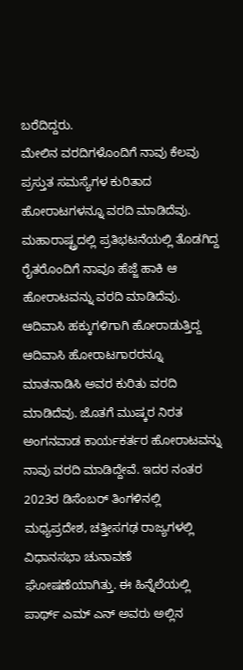ಬರೆದಿದ್ದರು.
ಮೇಲಿನ ವರದಿಗಳೊಂದಿಗೆ ನಾವು ಕೆಲವು ಪ್ರಸ್ತುತ ಸಮಸ್ಯೆಗಳ ಕುರಿತಾದ ಹೋರಾಟಗಳನ್ನೂ ವರದಿ ಮಾಡಿದೆವು. ಮಹಾರಾಷ್ಟ್ರದಲ್ಲಿ ಪ್ರತಿಭಟನೆಯಲ್ಲಿ ತೊಡಗಿದ್ದ ರೈತರೊಂದಿಗೆ ನಾವೂ ಹೆಜ್ಜೆ ಹಾಕಿ ಆ ಹೋರಾಟವನ್ನು ವರದಿ ಮಾಡಿದೆವು. ಆದಿವಾಸಿ ಹಕ್ಕುಗಳಿಗಾಗಿ ಹೋರಾಡುತ್ತಿದ್ದ ಆದಿವಾಸಿ ಹೋರಾಟಗಾರರನ್ನೂ ಮಾತನಾಡಿಸಿ ಅವರ ಕುರಿತು ವರದಿ ಮಾಡಿದೆವು. ಜೊತಗೆ ಮುಷ್ಕರ ನಿರತ ಅಂಗನವಾಡ ಕಾರ್ಯಕರ್ತರ ಹೋರಾಟವನ್ನು ನಾವು ವರದಿ ಮಾಡಿದ್ದೇವೆ. ಇದರ ನಂತರ 2023ರ ಡಿಸೆಂಬರ್ ತಿಂಗಳಿನಲ್ಲಿ ಮಧ್ಯಪ್ರದೇಶ, ಚತ್ತೀಸಗಢ ರಾಜ್ಯಗಳಲ್ಲಿ ವಿಧಾನಸಭಾ ಚುನಾವಣೆ ಘೋಷಣೆಯಾಗಿತ್ತು. ಈ ಹಿನ್ನೆಲೆಯಲ್ಲಿ ಪಾರ್ಥ್ ಎಮ್ ಎನ್ ಅವರು ಅಲ್ಲಿನ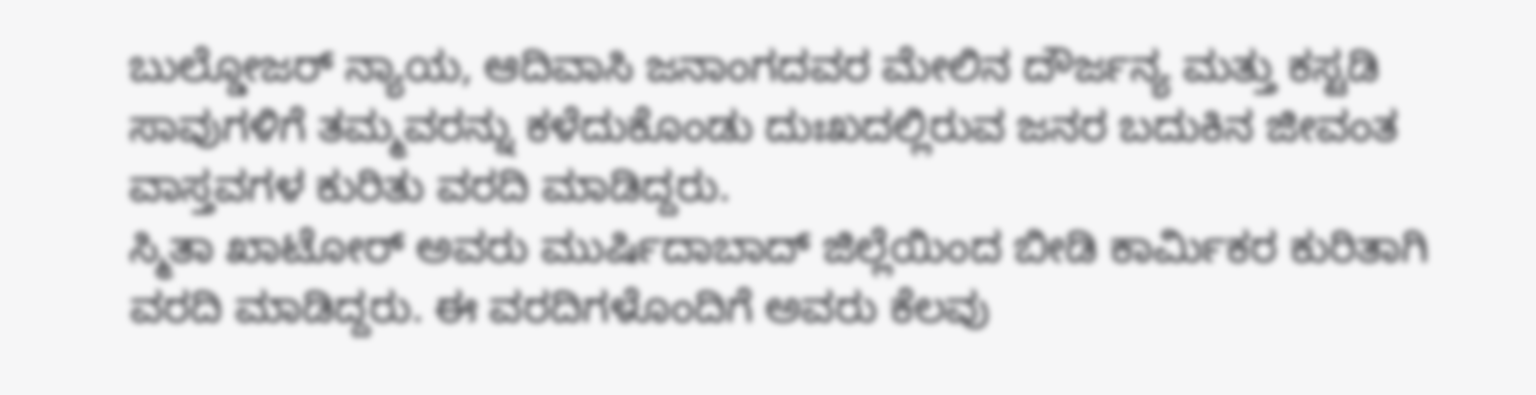ಬುಲ್ಡೋಜರ್ ನ್ಯಾಯ, ಆದಿವಾಸಿ ಜನಾಂಗದವರ ಮೇಲಿನ ದೌರ್ಜನ್ಯ ಮತ್ತು ಕಸ್ಟಡಿ ಸಾವುಗಳಿಗೆ ತಮ್ಮವರನ್ನು ಕಳೆದುಕೊಂಡು ದುಃಖದಲ್ಲಿರುವ ಜನರ ಬದುಕಿನ ಜೀವಂತ ವಾಸ್ತವಗಳ ಕುರಿತು ವರದಿ ಮಾಡಿದ್ದರು.
ಸ್ಮಿತಾ ಖಾಟೋರ್ ಅವರು ಮುರ್ಷಿದಾಬಾದ್ ಜಿಲ್ಲೆಯಿಂದ ಬೀಡಿ ಕಾರ್ಮಿಕರ ಕುರಿತಾಗಿ ವರದಿ ಮಾಡಿದ್ದರು. ಈ ವರದಿಗಳೊಂದಿಗೆ ಅವರು ಕೆಲವು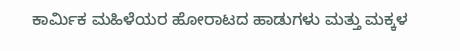ಕಾರ್ಮಿಕ ಮಹಿಳೆಯರ ಹೋರಾಟದ ಹಾಡುಗಳು ಮತ್ತು ಮಕ್ಕಳ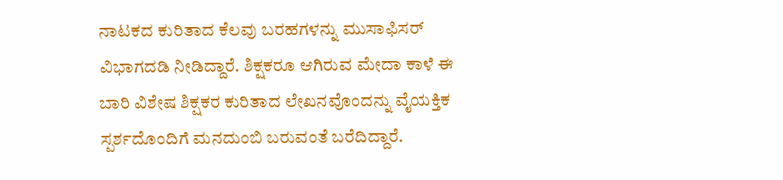ನಾಟಕದ ಕುರಿತಾದ ಕೆಲವು ಬರಹಗಳನ್ನು ಮುಸಾಫಿಸರ್ ವಿಭಾಗದಡಿ ನೀಡಿದ್ದಾರೆ. ಶಿಕ್ಷಕರೂ ಆಗಿರುವ ಮೇದಾ ಕಾಳೆ ಈ ಬಾರಿ ವಿಶೇಷ ಶಿಕ್ಷಕರ ಕುರಿತಾದ ಲೇಖನವೊಂದನ್ನು ವೈಯಕ್ತಿಕ ಸ್ಪರ್ಶದೊಂದಿಗೆ ಮನದುಂಬಿ ಬರುವಂತೆ ಬರೆದಿದ್ದಾರೆ.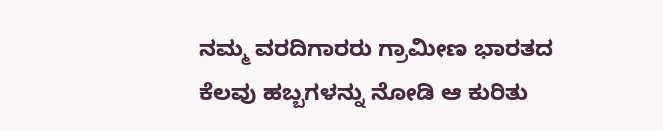ನಮ್ಮ ವರದಿಗಾರರು ಗ್ರಾಮೀಣ ಭಾರತದ ಕೆಲವು ಹಬ್ಬಗಳನ್ನು ನೋಡಿ ಆ ಕುರಿತು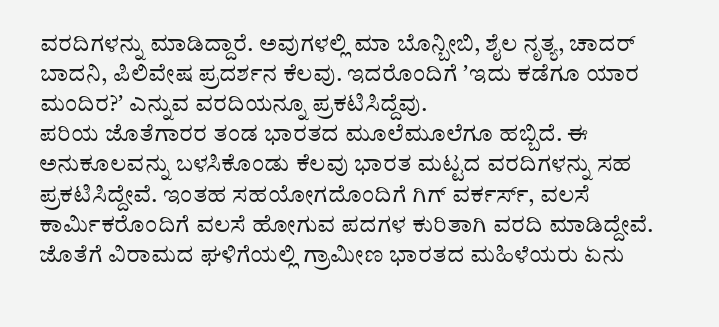ವರದಿಗಳನ್ನು ಮಾಡಿದ್ದಾರೆ. ಅವುಗಳಲ್ಲಿ ಮಾ ಬೊನ್ಬೀಬಿ, ಶೈಲ ನೃತ್ಯ, ಚಾದರ್ ಬಾದನಿ, ಪಿಲಿವೇಷ ಪ್ರದರ್ಶನ ಕೆಲವು. ಇದರೊಂದಿಗೆ ʼಇದು ಕಡೆಗೂ ಯಾರ ಮಂದಿರ?ʼ ಎನ್ನುವ ವರದಿಯನ್ನೂ ಪ್ರಕಟಿಸಿದ್ದೆವು.
ಪರಿಯ ಜೊತೆಗಾರರ ತಂಡ ಭಾರತದ ಮೂಲೆಮೂಲೆಗೂ ಹಬ್ಬಿದೆ. ಈ ಅನುಕೂಲವನ್ನು ಬಳಸಿಕೊಂಡು ಕೆಲವು ಭಾರತ ಮಟ್ಟದ ವರದಿಗಳನ್ನು ಸಹ ಪ್ರಕಟಿಸಿದ್ದೇವೆ. ಇಂತಹ ಸಹಯೋಗದೊಂದಿಗೆ ಗಿಗ್ ವರ್ಕರ್ಸ್, ವಲಸೆ ಕಾರ್ಮಿಕರೊಂದಿಗೆ ವಲಸೆ ಹೋಗುವ ಪದಗಳ ಕುರಿತಾಗಿ ವರದಿ ಮಾಡಿದ್ದೇವೆ. ಜೊತೆಗೆ ವಿರಾಮದ ಘಳಿಗೆಯಲ್ಲಿ ಗ್ರಾಮೀಣ ಭಾರತದ ಮಹಿಳೆಯರು ಏನು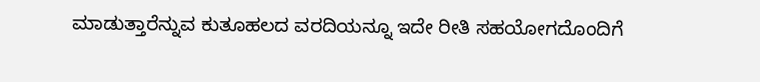ಮಾಡುತ್ತಾರೆನ್ನುವ ಕುತೂಹಲದ ವರದಿಯನ್ನೂ ಇದೇ ರೀತಿ ಸಹಯೋಗದೊಂದಿಗೆ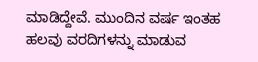ಮಾಡಿದ್ದೇವೆ. ಮುಂದಿನ ವರ್ಷ ಇಂತಹ ಹಲವು ವರದಿಗಳನ್ನು ಮಾಡುವ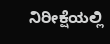ನಿರೀಕ್ಷೆಯಲ್ಲಿ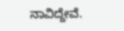ನಾವಿದ್ದೇವೆ.